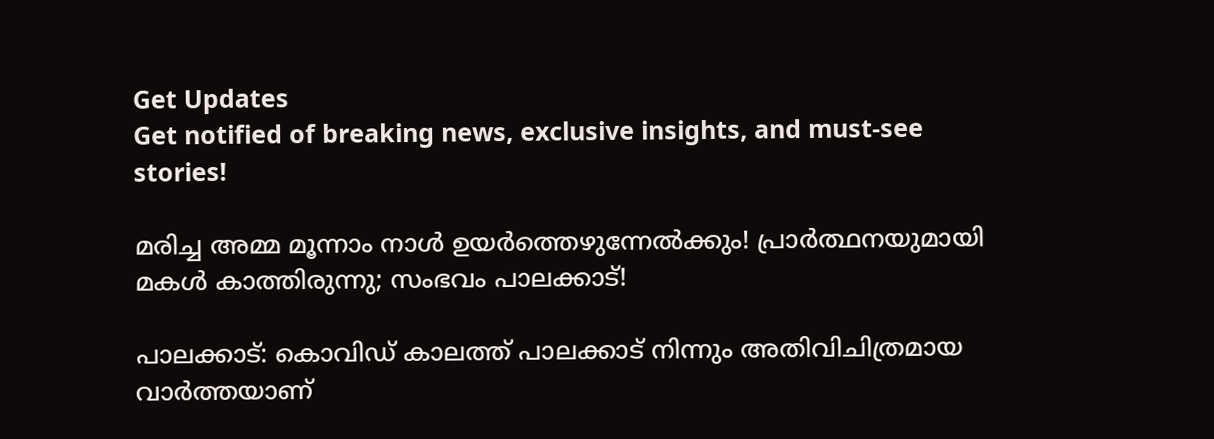Get Updates
Get notified of breaking news, exclusive insights, and must-see stories!

മരിച്ച അമ്മ മൂന്നാം നാൾ ഉയർത്തെഴുന്നേൽക്കും! പ്രാർത്ഥനയുമായി മകൾ കാത്തിരുന്നു; സംഭവം പാലക്കാട്!

പാലക്കാട്: കൊവിഡ് കാലത്ത് പാലക്കാട് നിന്നും അതിവിചിത്രമായ വാര്‍ത്തയാണ്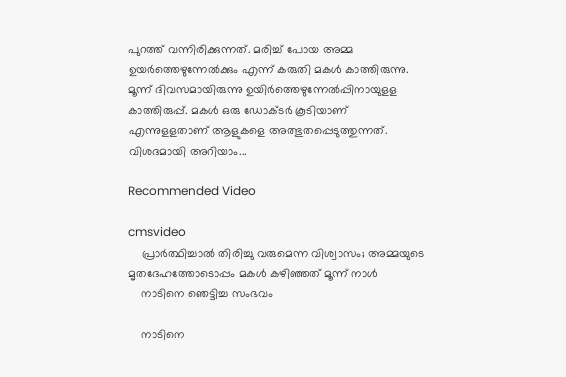പുറത്ത് വന്നിരിക്കുന്നത്. മരിച്ച് പോയ അമ്മ ഉയര്‍ത്തെഴുന്നേല്‍ക്കും എന്ന് കരുതി മകള്‍ കാത്തിരുന്നു. മൂന്ന് ദിവസമായിരുന്നു ഉയിര്‍ത്തെഴുന്നേല്‍പ്പിനായുളള കാത്തിരുപ്പ്. മകള്‍ ഒരു ഡോക്ടര്‍ കൂടിയാണ് എന്നുളളതാണ് ആളുകളെ അത്ഭുതപ്പെടുത്തുന്നത്. വിശദമായി അറിയാം...

Recommended Video

cmsvideo
    പ്രാര്‍ത്ഥിച്ചാല്‍ തിരിച്ചു വരുമെന്ന വിശ്വാസം; അമ്മയുടെ മൃതദേഹത്തോടൊപ്പം മകള്‍ കഴിഞ്ഞത് മൂന്ന് നാൾ
    നാടിനെ ഞെട്ടിച്ച സംഭവം

    നാടിനെ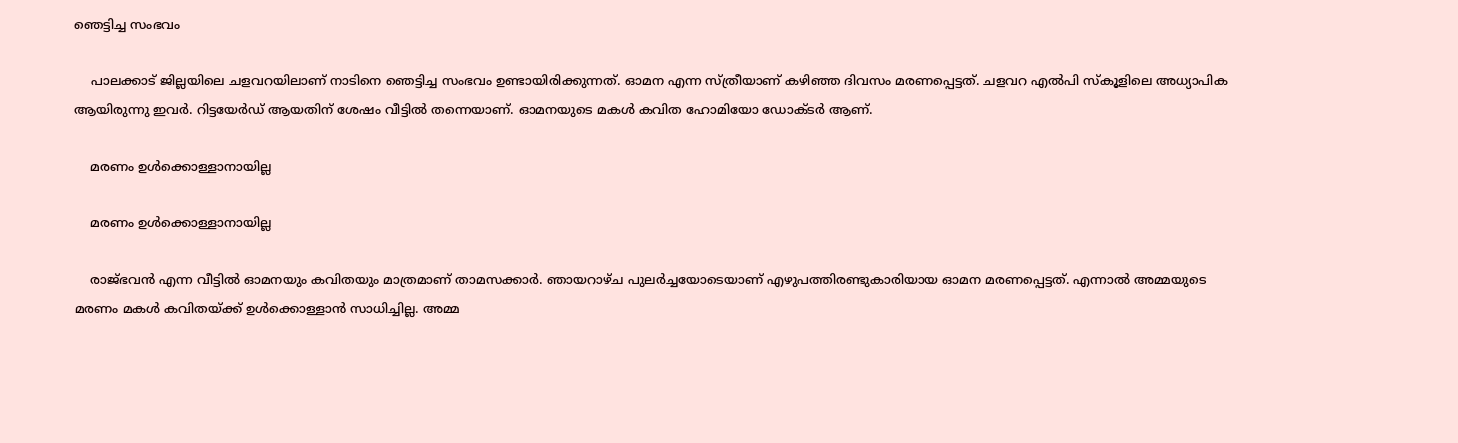ഞെട്ടിച്ച സംഭവം

    പാലക്കാട് ജില്ലയിലെ ചളവറയിലാണ് നാടിനെ ഞെട്ടിച്ച സംഭവം ഉണ്ടായിരിക്കുന്നത്. ഓമന എന്ന സ്ത്രീയാണ് കഴിഞ്ഞ ദിവസം മരണപ്പെട്ടത്. ചളവറ എല്‍പി സ്‌കൂളിലെ അധ്യാപിക ആയിരുന്നു ഇവര്‍. റിട്ടയേര്‍ഡ് ആയതിന് ശേഷം വീട്ടില്‍ തന്നെയാണ്. ഓമനയുടെ മകള്‍ കവിത ഹോമിയോ ഡോക്ടര്‍ ആണ്.

    മരണം ഉൾക്കൊള്ളാനായില്ല

    മരണം ഉൾക്കൊള്ളാനായില്ല

    രാജ്ഭവന്‍ എന്ന വീട്ടില്‍ ഓമനയും കവിതയും മാത്രമാണ് താമസക്കാര്‍. ഞായറാഴ്ച പുലര്‍ച്ചയോടെയാണ് എഴുപത്തിരണ്ടുകാരിയായ ഓമന മരണപ്പെട്ടത്. എന്നാല്‍ അമ്മയുടെ മരണം മകള്‍ കവിതയ്ക്ക് ഉള്‍ക്കൊള്ളാന്‍ സാധിച്ചില്ല. അമ്മ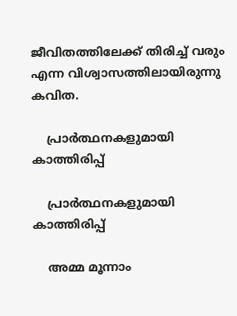ജീവിതത്തിലേക്ക് തിരിച്ച് വരും എന്ന വിശ്വാസത്തിലായിരുന്നു കവിത.

    പ്രാര്‍ത്ഥനകളുമായി കാത്തിരിപ്പ്

    പ്രാര്‍ത്ഥനകളുമായി കാത്തിരിപ്പ്

    അമ്മ മൂന്നാം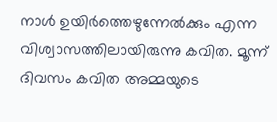നാള്‍ ഉയിര്‍ത്തെഴുന്നേല്‍ക്കും എന്ന വിശ്വാസത്തിലായിരുന്നു കവിത. മൂന്ന് ദിവസം കവിത അമ്മയുടെ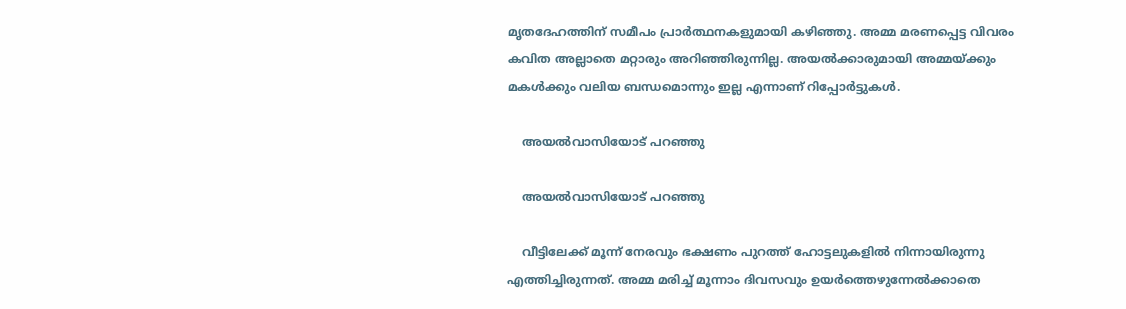മൃതദേഹത്തിന് സമീപം പ്രാര്‍ത്ഥനകളുമായി കഴിഞ്ഞു. അമ്മ മരണപ്പെട്ട വിവരം കവിത അല്ലാതെ മറ്റാരും അറിഞ്ഞിരുന്നില്ല. അയല്‍ക്കാരുമായി അമ്മയ്ക്കും മകള്‍ക്കും വലിയ ബന്ധമൊന്നും ഇല്ല എന്നാണ് റിപ്പോര്‍ട്ടുകള്‍.

    അയൽവാസിയോട് പറഞ്ഞു

    അയൽവാസിയോട് പറഞ്ഞു

    വീട്ടിലേക്ക് മൂന്ന് നേരവും ഭക്ഷണം പുറത്ത് ഹോട്ടലുകളില്‍ നിന്നായിരുന്നു എത്തിച്ചിരുന്നത്. അമ്മ മരിച്ച് മൂന്നാം ദിവസവും ഉയര്‍ത്തെഴുന്നേല്‍ക്കാതെ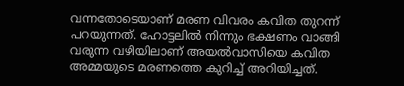വന്നതോടെയാണ് മരണ വിവരം കവിത തുറന്ന് പറയുന്നത്. ഹോട്ടലില്‍ നിന്നും ഭക്ഷണം വാങ്ങി വരുന്ന വഴിയിലാണ് അയല്‍വാസിയെ കവിത അമ്മയുടെ മരണത്തെ കുറിച്ച് അറിയിച്ചത്.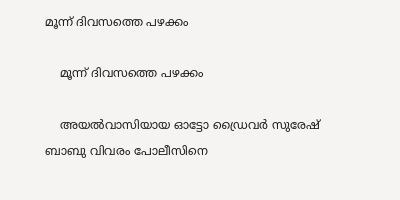മൂന്ന് ദിവസത്തെ പഴക്കം

    മൂന്ന് ദിവസത്തെ പഴക്കം

    അയല്‍വാസിയായ ഓട്ടോ ഡ്രൈവര്‍ സുരേഷ് ബാബു വിവരം പോലീസിനെ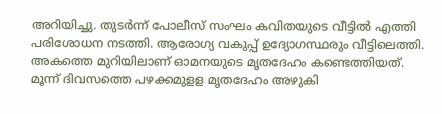അറിയിച്ചു. തുടര്‍ന്ന് പോലീസ് സംഘം കവിതയുടെ വീട്ടില്‍ എത്തി പരിശോധന നടത്തി. ആരോഗ്യ വകുപ്പ് ഉദ്യോഗസ്ഥരും വീട്ടിലെത്തി. അകത്തെ മുറിയിലാണ് ഓമനയുടെ മൃതദേഹം കണ്ടെത്തിയത്. മൂന്ന് ദിവസത്തെ പഴക്കമുളള മൃതദേഹം അഴുകി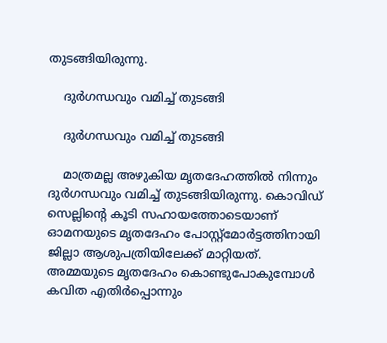തുടങ്ങിയിരുന്നു.

    ദുര്‍ഗന്ധവും വമിച്ച് തുടങ്ങി

    ദുര്‍ഗന്ധവും വമിച്ച് തുടങ്ങി

    മാത്രമല്ല അഴുകിയ മൃതദേഹത്തില്‍ നിന്നും ദുര്‍ഗന്ധവും വമിച്ച് തുടങ്ങിയിരുന്നു. കൊവിഡ് സെല്ലിന്റെ കൂടി സഹായത്തോടെയാണ് ഓമനയുടെ മൃതദേഹം പോസ്റ്റ്‌മോര്‍ട്ടത്തിനായി ജില്ലാ ആശുപത്രിയിലേക്ക് മാറ്റിയത്. അമ്മയുടെ മൃതദേഹം കൊണ്ടുപോകുമ്പോള്‍ കവിത എതിര്‍പ്പൊന്നും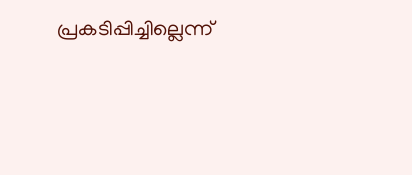പ്രകടിപ്പിച്ചില്ലെന്ന്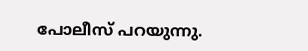പോലീസ് പറയുന്നു.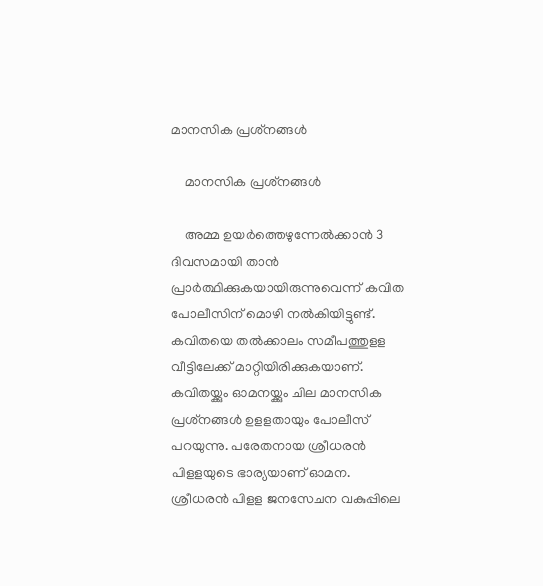മാനസിക പ്രശ്‌നങ്ങള്‍

    മാനസിക പ്രശ്‌നങ്ങള്‍

    അമ്മ ഉയര്‍ത്തെഴുന്നേല്‍ക്കാന്‍ 3 ദിവസമായി താന്‍ പ്രാര്‍ത്ഥിക്കുകയായിരുന്നുവെന്ന് കവിത പോലീസിന് മൊഴി നല്‍കിയിട്ടുണ്ട്. കവിതയെ തല്‍ക്കാലം സമീപത്തുളള വീട്ടിലേക്ക് മാറ്റിയിരിക്കുകയാണ്. കവിതയ്ക്കും ഓമനയ്ക്കും ചില മാനസിക പ്രശ്‌നങ്ങള്‍ ഉളളതായും പോലീസ് പറയുന്നു. പരേതനായ ശ്രീധരന്‍ പിളളയുടെ ഭാര്യയാണ് ഓമന. ശ്രീധരന്‍ പിളള ജനസേചന വകുപ്പിലെ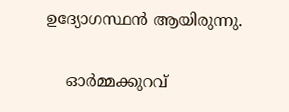ഉദ്യോഗസ്ഥന്‍ ആയിരുന്നു.

    ഓര്‍മ്മക്കുറവ്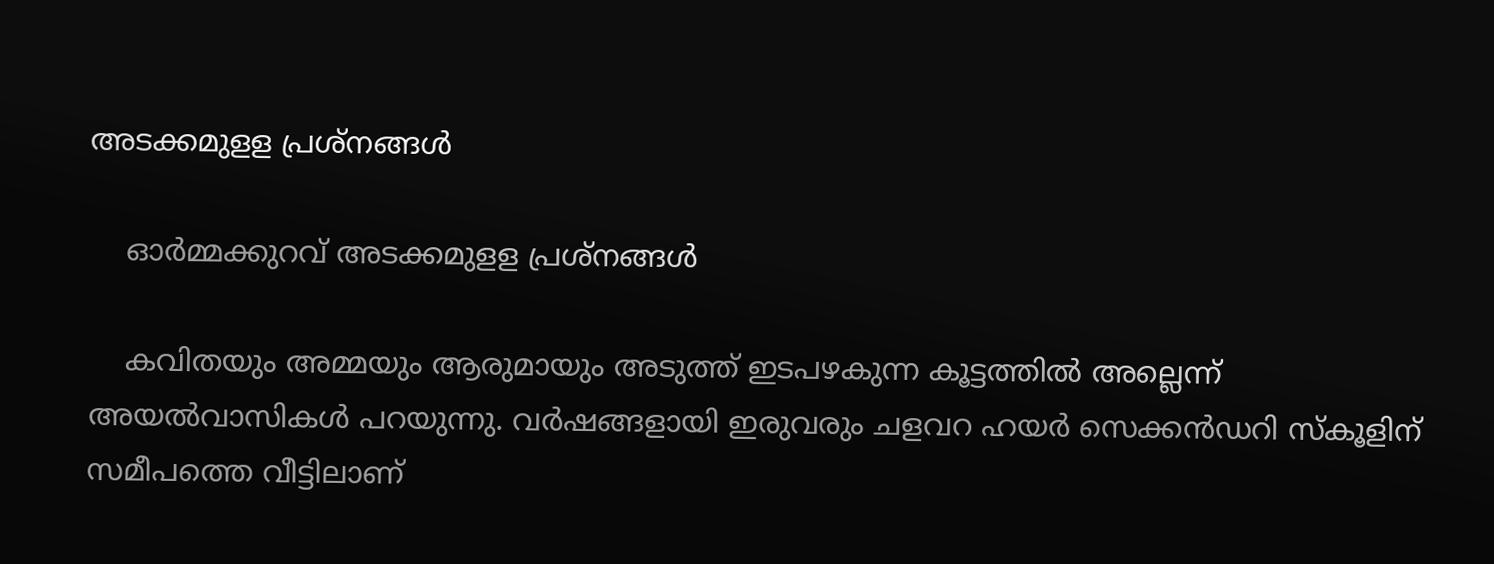അടക്കമുളള പ്രശ്‌നങ്ങള്‍

    ഓര്‍മ്മക്കുറവ് അടക്കമുളള പ്രശ്‌നങ്ങള്‍

    കവിതയും അമ്മയും ആരുമായും അടുത്ത് ഇടപഴകുന്ന കൂട്ടത്തില്‍ അല്ലെന്ന് അയല്‍വാസികള്‍ പറയുന്നു. വര്‍ഷങ്ങളായി ഇരുവരും ചളവറ ഹയര്‍ സെക്കന്‍ഡറി സ്‌കൂളിന് സമീപത്തെ വീട്ടിലാണ്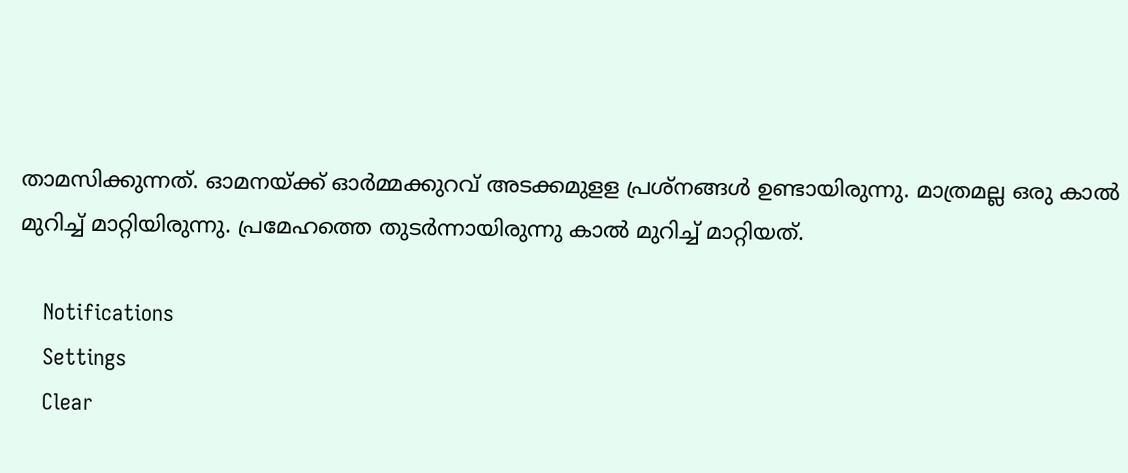താമസിക്കുന്നത്. ഓമനയ്ക്ക് ഓര്‍മ്മക്കുറവ് അടക്കമുളള പ്രശ്‌നങ്ങള്‍ ഉണ്ടായിരുന്നു. മാത്രമല്ല ഒരു കാല്‍ മുറിച്ച് മാറ്റിയിരുന്നു. പ്രമേഹത്തെ തുടര്‍ന്നായിരുന്നു കാല്‍ മുറിച്ച് മാറ്റിയത്.

    Notifications
    Settings
    Clear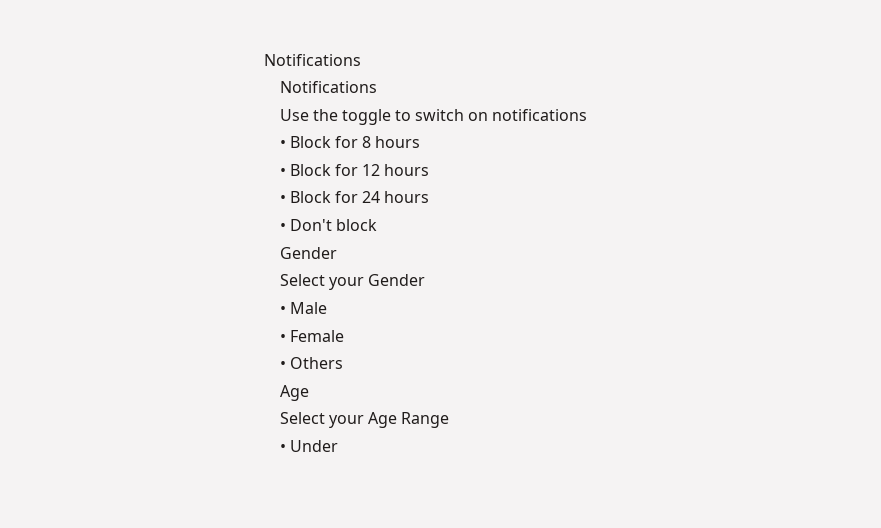Notifications
    Notifications
    Use the toggle to switch on notifications
    • Block for 8 hours
    • Block for 12 hours
    • Block for 24 hours
    • Don't block
    Gender
    Select your Gender
    • Male
    • Female
    • Others
    Age
    Select your Age Range
    • Under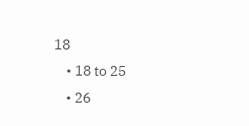18
    • 18 to 25
    • 26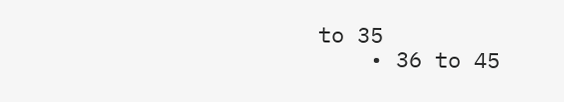to 35
    • 36 to 45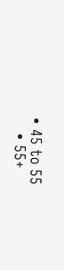• 45 to 55
    • 55+